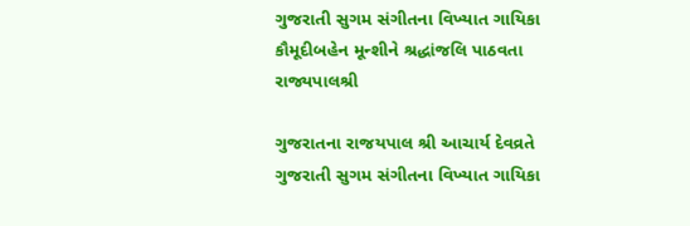ગુજરાતી સુગમ સંગીતના વિખ્યાત ગાયિકા કૌમૂદીબહેન મૂન્શીને શ્રદ્ધાંજલિ પાઠવતા રાજ્યપાલશ્રી

ગુજરાતના રાજયપાલ શ્રી આચાર્ય દેવવ્રતે ગુજરાતી સુગમ સંગીતના વિખ્યાત ગાયિકા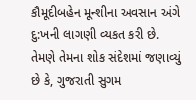કૌમૂદીબહેન મૂન્શીના અવસાન અંગે દુ:ખની લાગણી વ્યકત કરી છે. તેમણે તેમના શોક સંદેશમાં જણાવ્યું છે કે, ગુજરાતી સુગમ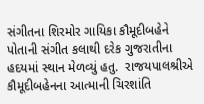સંગીતના શિરમોર ગાયિકા કૌમૂદીબહેને પોતાની સંગીત કલાથી દરેક ગુજરાતીના હદયમાં સ્થાન મેળવ્યું હતુ.  રાજયપાલશ્રીએ કૌમૂદીબહેનના આત્માની ચિરશાંતિ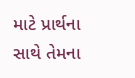માટે પ્રાર્થના સાથે તેમના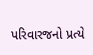પરિવારજનો પ્રત્યે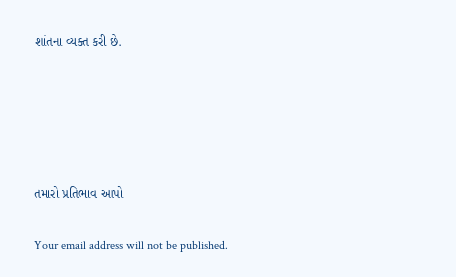શાંતના વ્યક્ત કરી છે.





તમારો પ્રતિભાવ આપો

Your email address will not be published.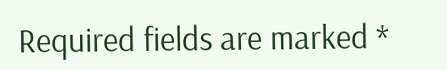Required fields are marked *